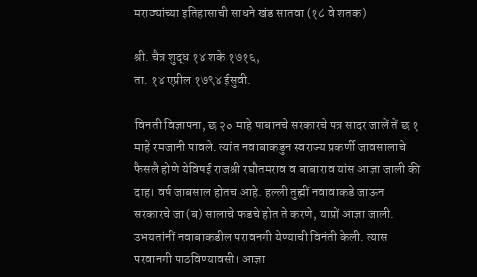मराठ्यांच्या इतिहासाची साधने खंड सातवा (१८ वे शतक)

श्री. चैत्र शुद्ध १४ शके १७१६,
ता. १४ एप्रील १७९४ ईसुवी.

विनती विज्ञापना, छ २० माहे षाबानचे सरकारचे पत्र सादर जालें तें छ १ माहे रमजानी पावले. त्यांत नवाबाकडुन स्वराज्य प्रकर्णी जावसालाचे फैसलै होणे येविषई राजश्री रघौतमराव व बाबाराव यांस आज्ञा जाली की दाह। वर्ष जाबसाल होतच आहे. हल्ली तुह्मीं नवावाकडे जाऊन सरकारचे जा(ब) सालाचे फडचे होत ते करणे, याप्रों आज्ञा जाली. उभयतांनीं नवाबाकडील परावनगी येण्याची विनंती केली. त्यास परवानगी पाठविण्यावसी। आज्ञा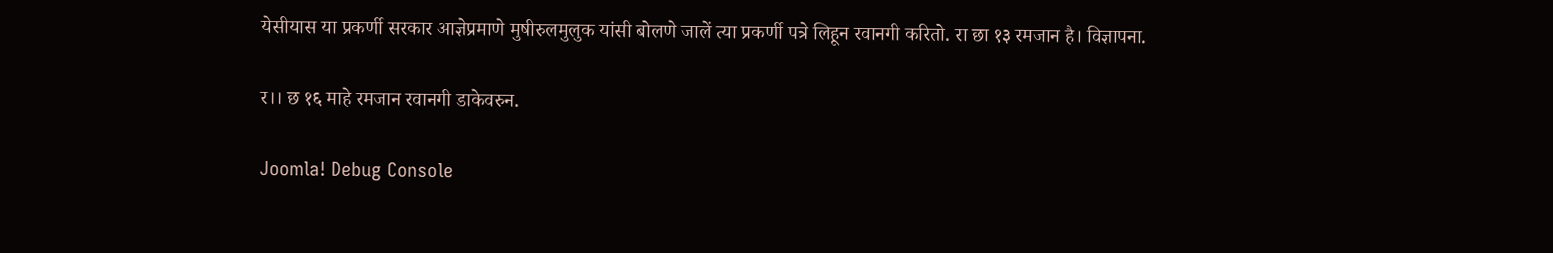येसीयास या प्रकर्णी सरकार आज्ञेप्रमाणे मुषीरुलमुलुक यांसी बोलणे जालें त्या प्रकर्णी पत्रे लिहून रवानगी करितो. रा छा १३ रमजान है। विज्ञापना.

र।। छ १६ माहे रमजान रवानगी डाकेवरुन.

Joomla! Debug Console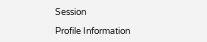Session

Profile Information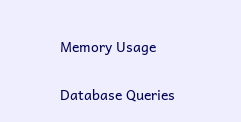Memory Usage

Database Queries